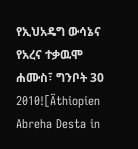የኢህአዴግ ውሳኔና የአረና ተቃዉሞ
ሐሙስ፣ ግንቦት 30 2010![Äthiopien Abreha Desta in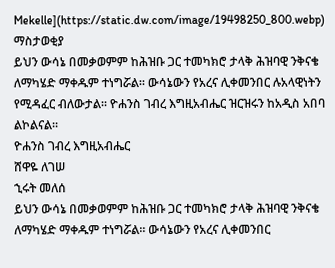Mekelle](https://static.dw.com/image/19498250_800.webp)
ማስታወቂያ
ይህን ውሳኔ በመቃወምም ከሕዝቡ ጋር ተመካክሮ ታላቅ ሕዝባዊ ንቅናቄ ለማካሄድ ማቀዱም ተነግሯል። ውሳኔውን የአረና ሊቀመንበር ሉአላዊነትን የሚዳፈር ብለውታል። ዮሐንስ ገብረ እግዚአብሔር ዝርዝሩን ከአዲስ አበባ ልኮልናል።
ዮሐንስ ገብረ እግዚአብሔር
ሸዋዬ ለገሠ
ኂሩት መለሰ
ይህን ውሳኔ በመቃወምም ከሕዝቡ ጋር ተመካክሮ ታላቅ ሕዝባዊ ንቅናቄ ለማካሄድ ማቀዱም ተነግሯል። ውሳኔውን የአረና ሊቀመንበር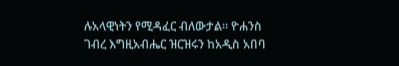ሉአላዊነትን የሚዳፈር ብለውታል። ዮሐንስ ገብረ እግዚአብሔር ዝርዝሩን ከአዲስ አበባ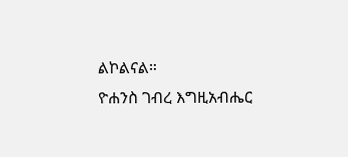ልኮልናል።
ዮሐንስ ገብረ እግዚአብሔር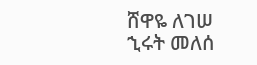ሸዋዬ ለገሠ
ኂሩት መለሰ